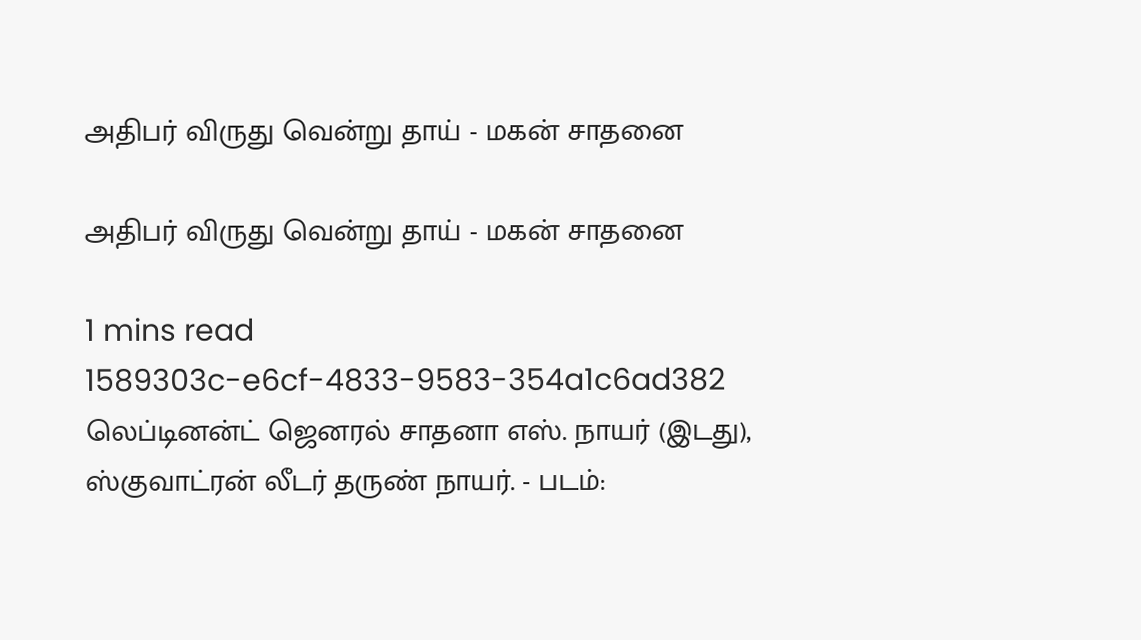அதிபர் விருது வென்று தாய் - மகன் சாதனை

அதிபர் விருது வென்று தாய் - மகன் சாதனை

1 mins read
1589303c-e6cf-4833-9583-354a1c6ad382
லெப்டினன்ட் ஜெனரல் சாதனா எஸ். நாயர் (இடது), ஸ்குவாட்ரன் லீடர் தருண் நாயர். - படம்: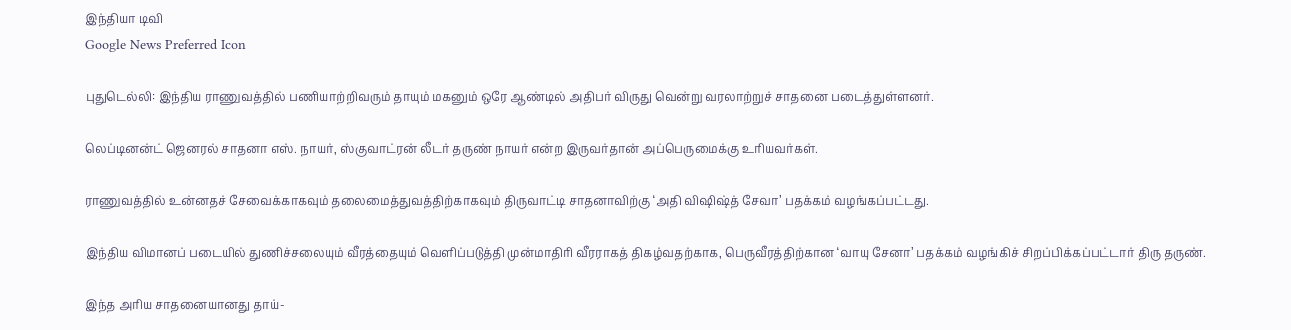இந்தியா டிவி
Google News Preferred Icon

புதுடெல்லி: இந்திய ராணுவத்தில் பணியாற்றிவரும் தாயும் மகனும் ஒரே ஆண்டில் அதிபர் விருது வென்று வரலாற்றுச் சாதனை படைத்துள்ளனர்.

லெப்டினன்ட் ஜெனரல் சாதனா எஸ். நாயர், ஸ்குவாட்ரன் லீடர் தருண் நாயர் என்ற இருவர்தான் அப்பெருமைக்கு உரியவர்கள்.

ராணுவத்தில் உன்னதச் சேவைக்காகவும் தலைமைத்துவத்திற்காகவும் திருவாட்டி சாதனாவிற்கு ‘அதி விஷிஷ்த் சேவா’ பதக்கம் வழங்கப்பட்டது.

இந்திய விமானப் படையில் துணிச்சலையும் வீரத்தையும் வெளிப்படுத்தி முன்மாதிரி வீரராகத் திகழ்வதற்காக, பெருவீரத்திற்கான ‘வாயு சேனா’ பதக்கம் வழங்கிச் சிறப்பிக்கப்பட்டார் திரு தருண்.

இந்த அரிய சாதனையானது தாய்-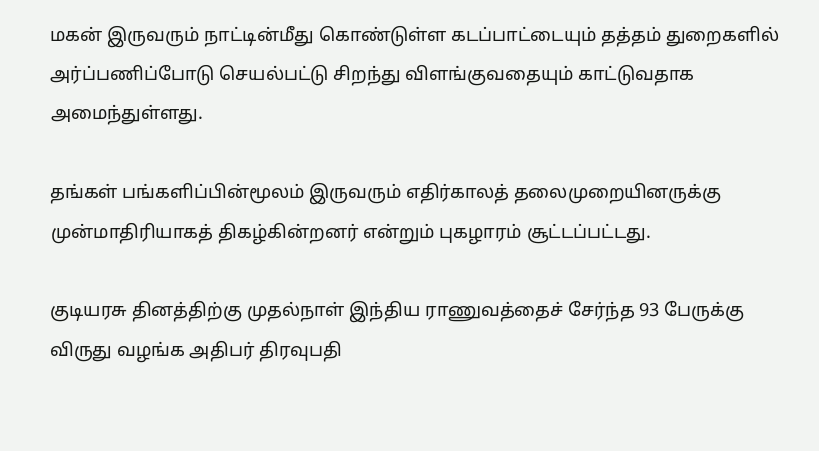மகன் இருவரும் நாட்டின்மீது கொண்டுள்ள கடப்பாட்டையும் தத்தம் துறைகளில் அர்ப்பணிப்போடு செயல்பட்டு சிறந்து விளங்குவதையும் காட்டுவதாக அமைந்துள்ளது.

தங்கள் பங்களிப்பின்மூலம் இருவரும் எதிர்காலத் தலைமுறையினருக்கு முன்மாதிரியாகத் திகழ்கின்றனர் என்றும் புகழாரம் சூட்டப்பட்டது.

குடியரசு தினத்திற்கு முதல்நாள் இந்திய ராணுவத்தைச் சேர்ந்த 93 பேருக்கு விருது வழங்க அதிபர் திரவுபதி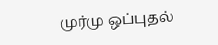முர்மு ஒப்புதல்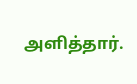அளித்தார்.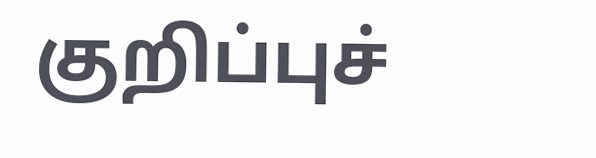குறிப்புச்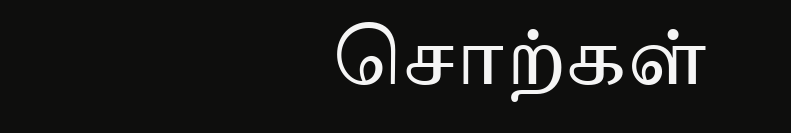சொற்கள்